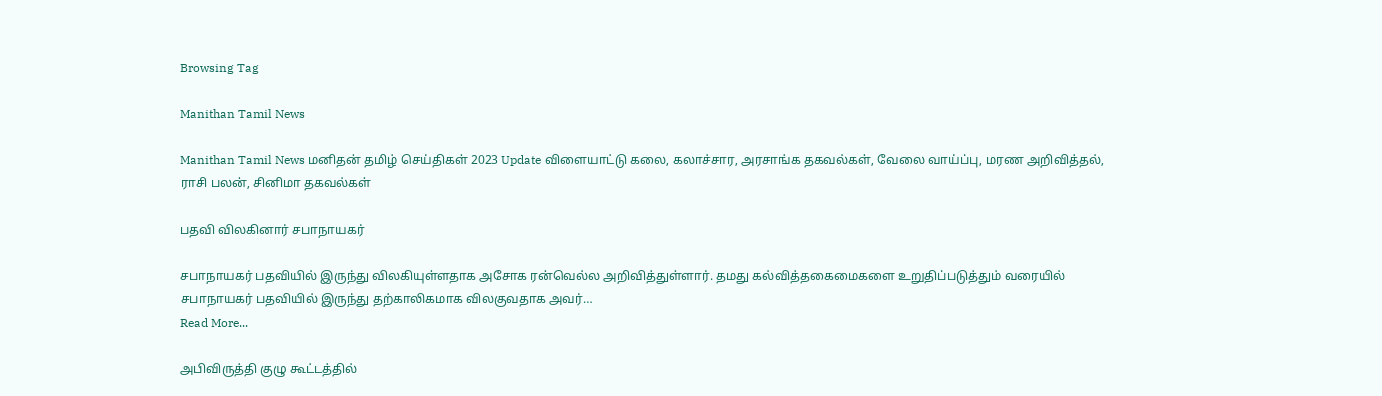Browsing Tag

Manithan Tamil News

Manithan Tamil News மனிதன் தமிழ் செய்திகள் 2023 Update விளையாட்டு கலை, கலாச்சார, அரசாங்க தகவல்கள், வேலை வாய்ப்பு, மரண அறிவித்தல், ராசி பலன், சினிமா தகவல்கள்

பதவி விலகினார் சபாநாயகர்

சபாநாயகர் பதவியில் இருந்து விலகியுள்ளதாக அசோக ரன்வெல்ல அறிவித்துள்ளார். தமது கல்வித்தகைமைகளை உறுதிப்படுத்தும் வரையில் சபாநாயகர் பதவியில் இருந்து தற்காலிகமாக விலகுவதாக அவர்…
Read More...

அபிவிருத்தி குழு கூட்டத்தில்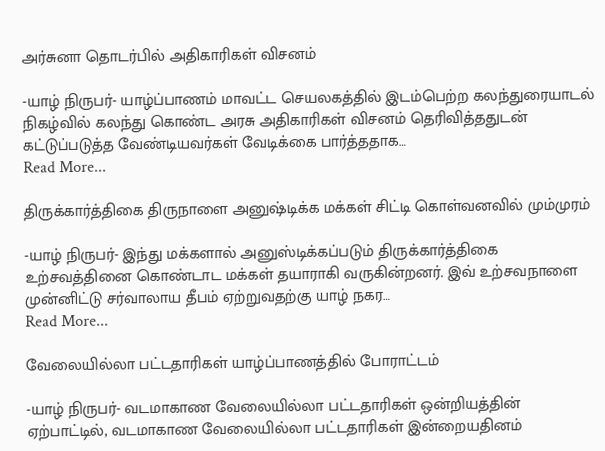அர்சுனா தொடர்பில் அதிகாரிகள் விசனம்

-யாழ் நிருபர்- யாழ்ப்பாணம் மாவட்ட செயலகத்தில் இடம்பெற்ற கலந்துரையாடல் நிகழ்வில் கலந்து கொண்ட அரசு அதிகாரிகள் விசனம் தெரிவித்ததுடன் கட்டுப்படுத்த வேண்டியவர்கள் வேடிக்கை பார்த்ததாக…
Read More...

திருக்கார்த்திகை திருநாளை அனுஷ்டிக்க மக்கள் சிட்டி கொள்வனவில் மும்முரம்

-யாழ் நிருபர்- இந்து மக்களால் அனுஸ்டிக்கப்படும் திருக்கார்த்திகை உற்சவத்தினை கொண்டாட மக்கள் தயாராகி வருகின்றனர். இவ் உற்சவநாளை முன்னிட்டு சர்வாலாய தீபம் ஏற்றுவதற்கு யாழ் நகர…
Read More...

வேலையில்லா பட்டதாரிகள் யாழ்ப்பாணத்தில் போராட்டம்

-யாழ் நிருபர்- வடமாகாண வேலையில்லா பட்டதாரிகள் ஒன்றியத்தின் ஏற்பாட்டில், வடமாகாண வேலையில்லா பட்டதாரிகள் இன்றையதினம்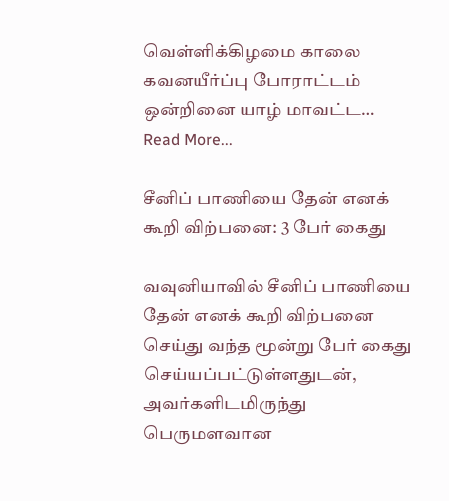வெள்ளிக்கிழமை காலை கவனயீர்ப்பு போராட்டம் ஒன்றினை யாழ் மாவட்ட…
Read More...

சீனிப் பாணியை தேன் எனக் கூறி விற்பனை: 3 பேர் கைது

வவுனியாவில் சீனிப் பாணியை தேன் எனக் கூறி விற்பனை செய்து வந்த மூன்று பேர் கைது செய்யப்பட்டுள்ளதுடன், அவர்களிடமிருந்து பெருமளவான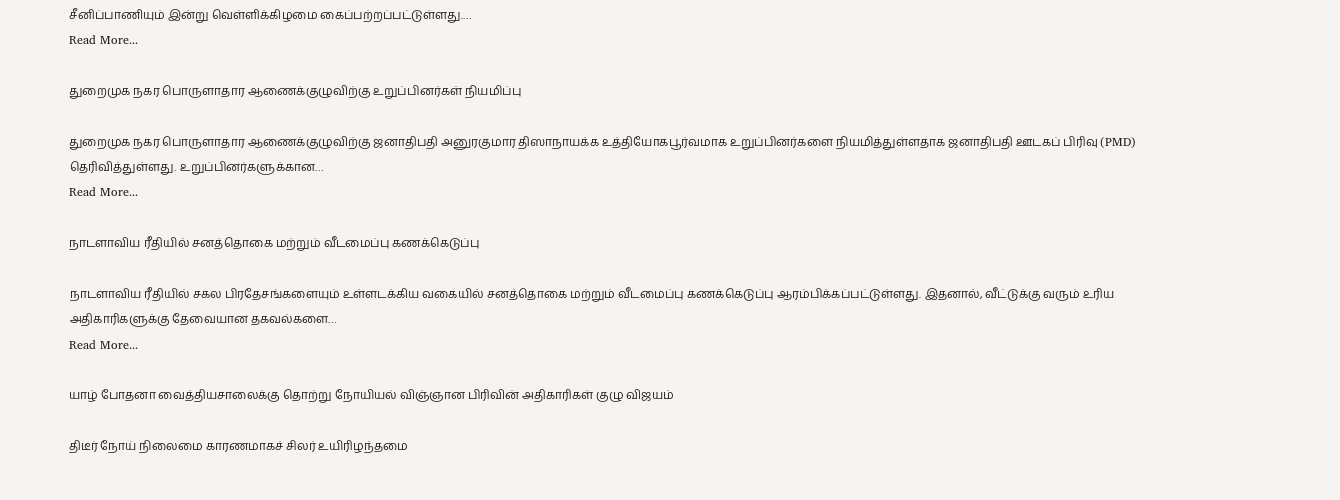சீனிப்பாணியும் இன்று வெள்ளிக்கிழமை கைப்பற்றப்பட்டுள்ளது.…
Read More...

துறைமுக நகர பொருளாதார ஆணைக்குழுவிற்கு உறுப்பினர்கள் நியமிப்பு

துறைமுக நகர பொருளாதார ஆணைக்குழுவிற்கு ஜனாதிபதி அனுரகுமார திஸாநாயக்க உத்தியோகபூர்வமாக உறுப்பினர்களை நியமித்துள்ளதாக ஜனாதிபதி ஊடகப் பிரிவு (PMD) தெரிவித்துள்ளது. உறுப்பினர்களுக்கான…
Read More...

நாடளாவிய ரீதியில் சனத்தொகை மற்றும் வீடமைப்பு கணக்கெடுப்பு

நாடளாவிய ரீதியில் சகல பிரதேசங்களையும் உள்ளடக்கிய வகையில் சனத்தொகை மற்றும் வீடமைப்பு கணக்கெடுப்பு ஆரம்பிக்கப்பட்டுள்ளது. இதனால், வீட்டுக்கு வரும் உரிய அதிகாரிகளுக்கு தேவையான தகவல்களை…
Read More...

யாழ் போதனா வைத்தியசாலைக்கு தொற்று நோயியல் விஞ்ஞான பிரிவின் அதிகாரிகள் குழு விஜயம்

திடீர் நோய் நிலைமை காரணமாகச் சிலர் உயிரிழந்தமை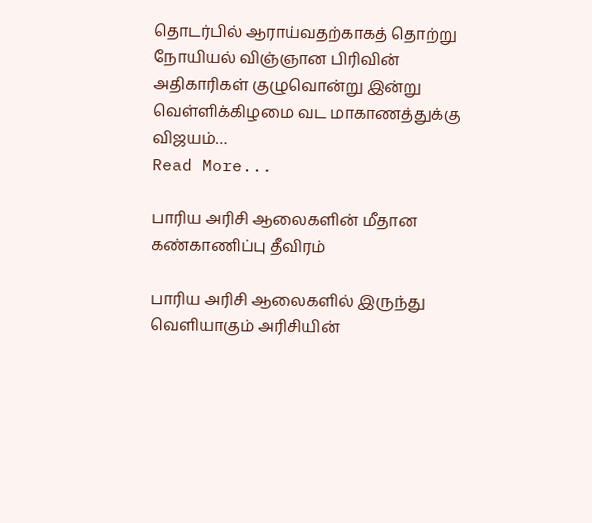தொடர்பில் ஆராய்வதற்காகத் தொற்று நோயியல் விஞ்ஞான பிரிவின் அதிகாரிகள் குழுவொன்று இன்று வெள்ளிக்கிழமை வட மாகாணத்துக்கு விஜயம்…
Read More...

பாரிய அரிசி ஆலைகளின் மீதான கண்காணிப்பு தீவிரம்

பாரிய அரிசி ஆலைகளில் இருந்து வெளியாகும் அரிசியின்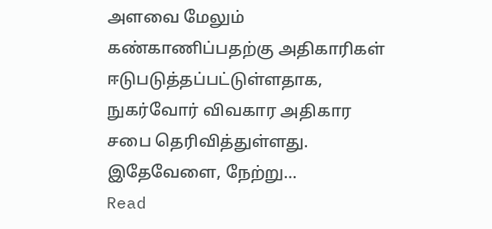அளவை மேலும் கண்காணிப்பதற்கு அதிகாரிகள் ஈடுபடுத்தப்பட்டுள்ளதாக, நுகர்வோர் விவகார அதிகார சபை தெரிவித்துள்ளது. இதேவேளை, நேற்று…
Read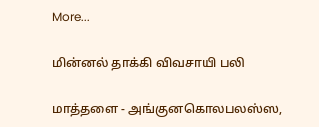More...

மின்னல் தாக்கி விவசாயி பலி

மாத்தளை - அங்குனகொலபலஸ்ஸ,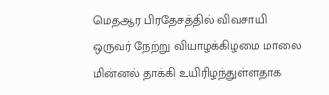மெதஆர பிரதேசத்தில் விவசாயி ஒருவர் நேற்று வியாழக்கிழமை மாலை மின்னல் தாக்கி உயிரிழந்துள்ளதாக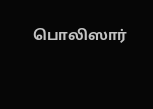பொலிஸார்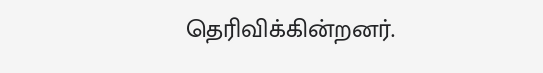தெரிவிக்கின்றனர்.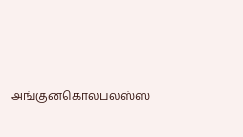அங்குனகொலபலஸ்ஸ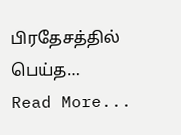பிரதேசத்தில் பெய்த…
Read More...